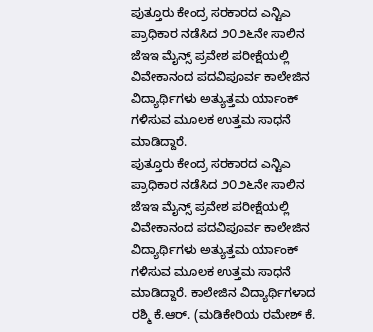ಪುತ್ತೂರು ಕೇಂದ್ರ ಸರಕಾರದ ಎನ್ಟಿಎ ಪ್ರಾಧಿಕಾರ ನಡೆಸಿದ ೨೦೨೬ನೇ ಸಾಲಿನ ಜೆಇಇ ಮೈನ್ಸ್ ಪ್ರವೇಶ ಪರೀಕ್ಷೆಯಲ್ಲಿ ವಿವೇಕಾನಂದ ಪದವಿಪೂರ್ವ ಕಾಲೇಜಿನ ವಿದ್ಯಾರ್ಥಿಗಳು ಅತ್ಯುತ್ತಮ ರ್ಯಾಂಕ್ ಗಳಿಸುವ ಮೂಲಕ ಉತ್ತಮ ಸಾಧನೆ ಮಾಡಿದ್ದಾರೆ.
ಪುತ್ತೂರು ಕೇಂದ್ರ ಸರಕಾರದ ಎನ್ಟಿಎ ಪ್ರಾಧಿಕಾರ ನಡೆಸಿದ ೨೦೨೬ನೇ ಸಾಲಿನ ಜೆಇಇ ಮೈನ್ಸ್ ಪ್ರವೇಶ ಪರೀಕ್ಷೆಯಲ್ಲಿ ವಿವೇಕಾನಂದ ಪದವಿಪೂರ್ವ ಕಾಲೇಜಿನ ವಿದ್ಯಾರ್ಥಿಗಳು ಅತ್ಯುತ್ತಮ ರ್ಯಾಂಕ್ ಗಳಿಸುವ ಮೂಲಕ ಉತ್ತಮ ಸಾಧನೆ ಮಾಡಿದ್ದಾರೆ. ಕಾಲೇಜಿನ ವಿದ್ಯಾರ್ಥಿಗಳಾದ ರಶ್ಮಿ ಕೆ.ಆರ್. (ಮಡಿಕೇರಿಯ ರಮೇಶ್ ಕೆ.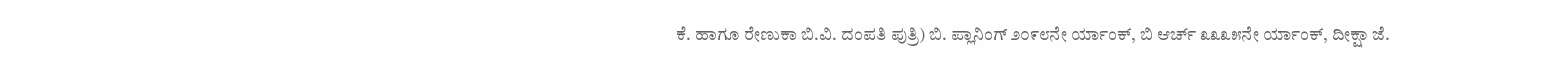ಕೆ. ಹಾಗೂ ರೇಣುಕಾ ಬಿ.ವಿ. ದಂಪತಿ ಪುತ್ರಿ) ಬಿ. ಪ್ಲಾನಿಂಗ್ ೨೦೯೮ನೇ ರ್ಯಾಂಕ್, ಬಿ ಆರ್ಚ್ ೩೩೩೫ನೇ ರ್ಯಾಂಕ್, ದೀಕ್ಷಾ ಜೆ.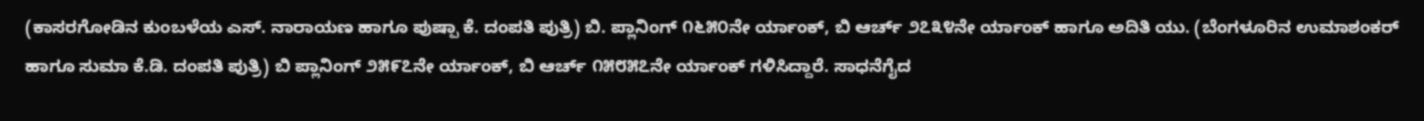(ಕಾಸರಗೋಡಿನ ಕುಂಬಳೆಯ ಎಸ್. ನಾರಾಯಣ ಹಾಗೂ ಪುಷ್ಪಾ ಕೆ. ದಂಪತಿ ಪುತ್ರಿ) ಬಿ. ಪ್ಲಾನಿಂಗ್ ೧೬೫೦ನೇ ರ್ಯಾಂಕ್, ಬಿ ಆರ್ಚ್ ೨೭೩೪ನೇ ರ್ಯಾಂಕ್ ಹಾಗೂ ಅದಿತಿ ಯು. (ಬೆಂಗಳೂರಿನ ಉಮಾಶಂಕರ್ ಹಾಗೂ ಸುಮಾ ಕೆ.ಡಿ. ದಂಪತಿ ಪುತ್ರಿ) ಬಿ ಪ್ಲಾನಿಂಗ್ ೨೫೯೭ನೇ ರ್ಯಾಂಕ್, ಬಿ ಆರ್ಚ್ ೧೫೮೫೭ನೇ ರ್ಯಾಂಕ್ ಗಳಿಸಿದ್ದಾರೆ. ಸಾಧನೆಗೈದ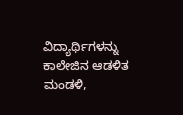ವಿದ್ಯಾರ್ಥಿಗಳನ್ನು ಕಾಲೇಜಿನ ಆಡಳಿತ ಮಂಡಳಿ,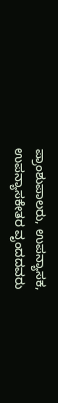ಪ್ರಾಂಶುಪಾಲರು, ಉಪನ್ಯಾಸಕ, ಉಪನ್ಯಾಸಕೇತರ ವೃಂದದವರು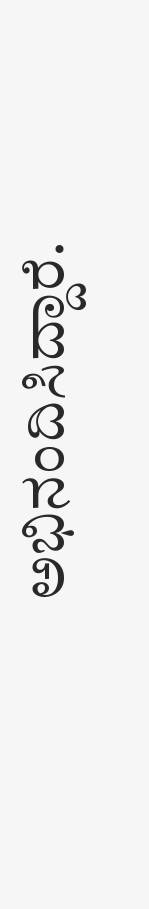ಅಭಿನಂದಿಸಿದ್ದಾರೆ.